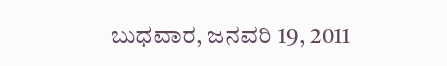ಬುಧವಾರ, ಜನವರಿ 19, 2011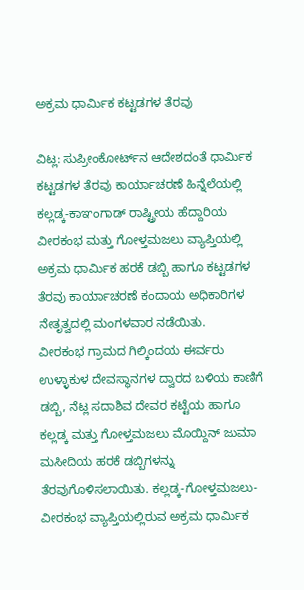ಅಕ್ರಮ ಧಾರ್ಮಿಕ ಕಟ್ಟಡಗಳ ತೆರವು

ವಿಟ್ಲ: ಸುಪ್ರೀಂಕೋರ್ಟ್‌ನ ಆದೇಶದಂತೆ ಧಾರ್ಮಿಕ ಕಟ್ಟಡಗಳ ತೆರವು ಕಾರ್ಯಾಚರಣೆ ಹಿನ್ನೆಲೆಯಲ್ಲಿ ಕಲ್ಲಡ್ಕ-ಕಾಞಂಗಾಡ್ ರಾಷ್ಟ್ರೀಯ ಹೆದ್ದಾರಿಯ ವೀರಕಂಭ ಮತ್ತು ಗೋಳ್ತಮಜಲು ವ್ಯಾಪ್ತಿಯಲ್ಲಿ ಅಕ್ರಮ ಧಾರ್ಮಿಕ ಹರಕೆ ಡಬ್ಬಿ ಹಾಗೂ ಕಟ್ಟಡಗಳ ತೆರವು ಕಾರ್ಯಾಚರಣೆ ಕಂದಾಯ ಅಧಿಕಾರಿಗಳ ನೇತೃತ್ವದಲ್ಲಿ ಮಂಗಳವಾರ ನಡೆಯಿತು.
ವೀರಕಂಭ ಗ್ರಾಮದ ಗಿಲ್ಕಿಂದಯ ಈರ್ವರು ಉಳ್ಳಾಕುಳ ದೇವಸ್ಥಾನಗಳ ದ್ವಾರದ ಬಳಿಯ ಕಾಣಿಗೆ ಡಬ್ಬಿ, ನೆಟ್ಲ ಸದಾಶಿವ ದೇವರ ಕಟ್ಟೆಯ ಹಾಗೂ ಕಲ್ಲಡ್ಕ ಮತ್ತು ಗೋಳ್ತಮಜಲು ಮೊಯ್ದಿನ್ ಜುಮಾ ಮಸೀದಿಯ ಹರಕೆ ಡಬ್ಬಿಗಳನ್ನು ತೆರವುಗೊಳಿಸಲಾಯಿತು. ಕಲ್ಲಡ್ಕ-ಗೋಳ್ತಮಜಲು-ವೀರಕಂಭ ವ್ಯಾಪ್ತಿಯಲ್ಲಿರುವ ಅಕ್ರಮ ಧಾರ್ಮಿಕ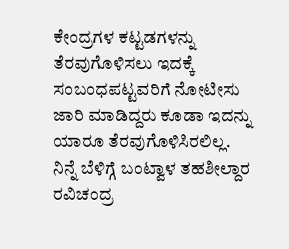ಕೇಂದ್ರಗಳ ಕಟ್ಟಡಗಳನ್ನು ತೆರವುಗೊಳಿಸಲು ಇದಕ್ಕೆ ಸಂಬಂಧಪಟ್ಟವರಿಗೆ ನೋಟೀಸು ಜಾರಿ ಮಾಡಿದ್ದರು ಕೂಡಾ ಇದನ್ನು ಯಾರೂ ತೆರವುಗೊಳಿಸಿರಲಿಲ್ಲ.
ನಿನ್ನೆ ಬೆಳಿಗ್ಗೆ ಬಂಟ್ವಾಳ ತಹಶೀಲ್ದಾರ ರವಿಚಂದ್ರ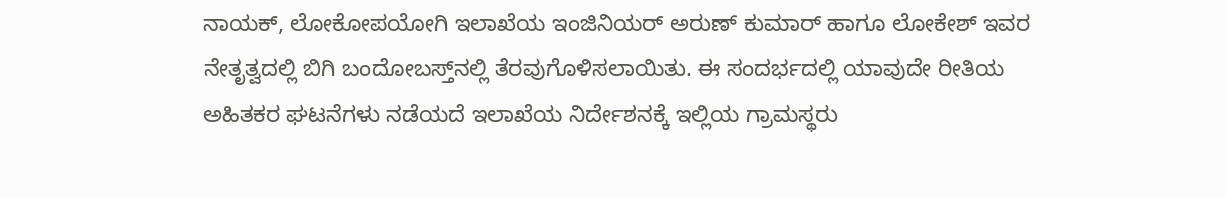ನಾಯಕ್, ಲೋಕೋಪಯೋಗಿ ಇಲಾಖೆಯ ಇಂಜಿನಿಯರ್ ಅರುಣ್ ಕುಮಾರ್ ಹಾಗೂ ಲೋಕೇಶ್ ಇವರ ನೇತೃತ್ವದಲ್ಲಿ ಬಿಗಿ ಬಂದೋಬಸ್ತ್‌ನಲ್ಲಿ ತೆರವುಗೊಳಿಸಲಾಯಿತು. ಈ ಸಂದರ್ಭದಲ್ಲಿ ಯಾವುದೇ ರೀತಿಯ ಅಹಿತಕರ ಘಟನೆಗಳು ನಡೆಯದೆ ಇಲಾಖೆಯ ನಿರ್ದೇಶನಕ್ಕೆ ಇಲ್ಲಿಯ ಗ್ರಾಮಸ್ಥರು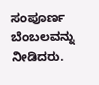ಸಂಪೂರ್ಣ ಬೆಂಬಲವನ್ನು ನೀಡಿದರು.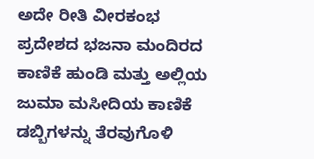ಅದೇ ರೀತಿ ವೀರಕಂಭ ಪ್ರದೇಶದ ಭಜನಾ ಮಂದಿರದ ಕಾಣಿಕೆ ಹುಂಡಿ ಮತ್ತು ಅಲ್ಲಿಯ ಜುಮಾ ಮಸೀದಿಯ ಕಾಣಿಕೆ ಡಬ್ಬಿಗಳನ್ನು ತೆರವುಗೊಳಿ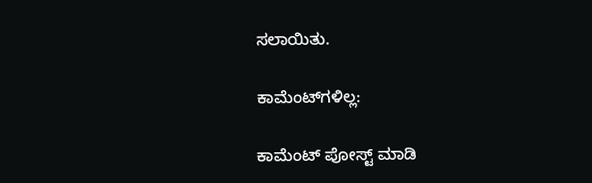ಸಲಾಯಿತು.

ಕಾಮೆಂಟ್‌ಗಳಿಲ್ಲ:

ಕಾಮೆಂಟ್‌‌ ಪೋಸ್ಟ್‌ ಮಾಡಿ